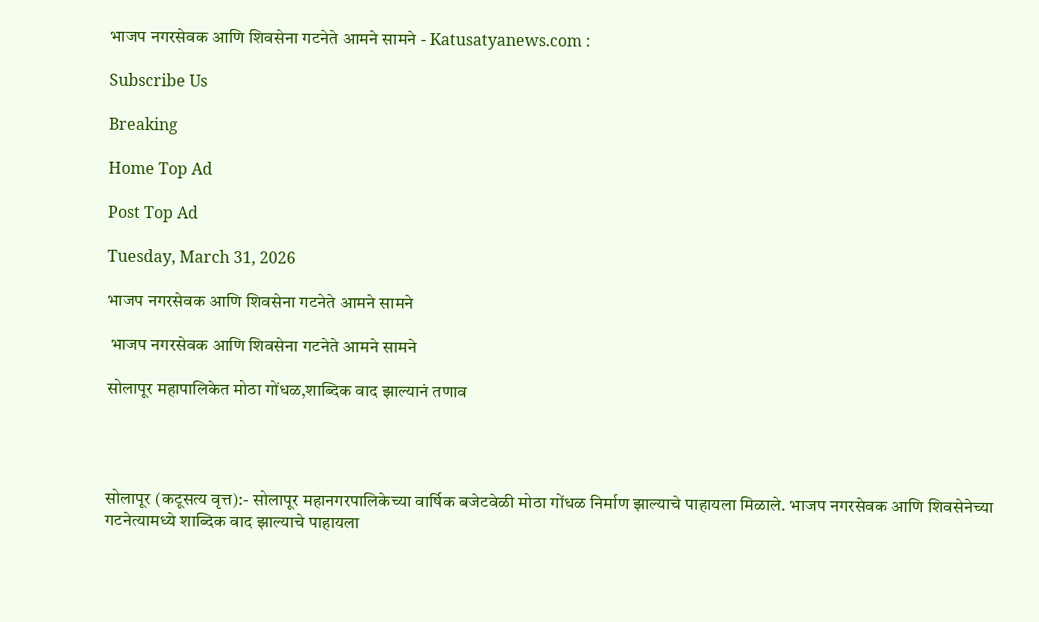भाजप नगरसेवक आणि शिवसेना गटनेते आमने सामने - Katusatyanews.com :

Subscribe Us

Breaking

Home Top Ad

Post Top Ad

Tuesday, March 31, 2026

भाजप नगरसेवक आणि शिवसेना गटनेते आमने सामने

 भाजप नगरसेवक आणि शिवसेना गटनेते आमने सामने

सोलापूर महापालिकेत मोठा गोंधळ,शाब्दिक वाद झाल्यानं तणाव




सोलापूर (कटूसत्य वृत्त):- सोलापूर महानगरपालिकेच्या वार्षिक बजेटवेळी मोठा गोंधळ निर्माण झाल्याचे पाहायला मिळाले. भाजप नगरसेवक आणि शिवसेनेच्या गटनेत्यामध्ये शाब्दिक वाद झाल्याचे पाहायला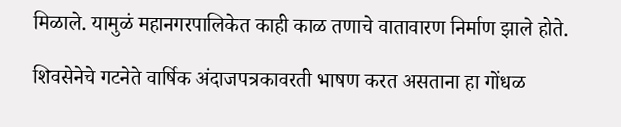मिळाले. यामुळं महानगरपालिकेत काही काळ तणाचे वातावारण निर्माण झाले होते.

शिवसेनेचे गटनेते वार्षिक अंदाजपत्रकावरती भाषण करत असताना हा गोंधळ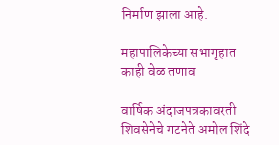निर्माण झाला आहे.

महापालिकेच्या सभागृहात काही वेळ तणाव

वार्षिक अंदाजपत्रकावरती शिवसेनेचे गटनेते अमोल शिंदे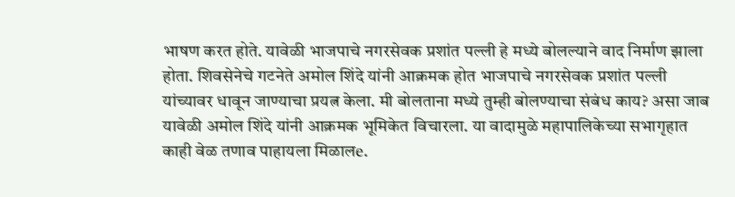भाषण करत होते. यावेळी भाजपाचे नगरसेवक प्रशांत पल्ली हे मध्ये बोलल्याने वाद निर्माण झाला होता. शिवसेनेचे गटनेते अमोल शिंदे यांनी आक्रमक होत भाजपाचे नगरसेवक प्रशांत पल्ली यांच्यावर धावून जाण्याचा प्रयत्न केला. मी बोलताना मध्ये तुम्ही बोलण्याचा संबंध काय? असा जाब यावेळी अमोल शिंदे यांनी आक्रमक भूमिकेत विचारला. या वादामुळे महापालिकेच्या सभागृहात काही वेळ तणाव पाहायला मिळालe.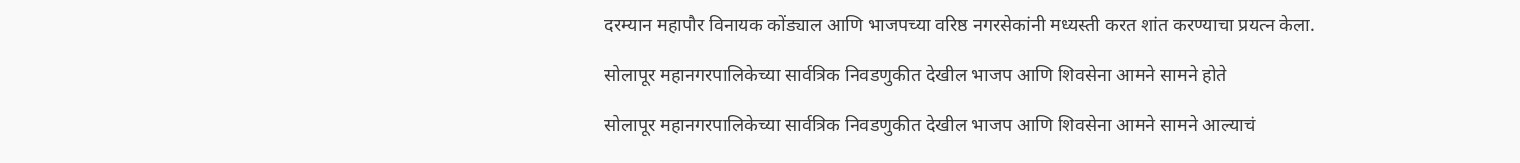दरम्यान महापौर विनायक कोंड्याल आणि भाजपच्या वरिष्ठ नगरसेकांनी मध्यस्ती करत शांत करण्याचा प्रयत्न केला.

सोलापूर महानगरपालिकेच्या सार्वत्रिक निवडणुकीत देखील भाजप आणि शिवसेना आमने सामने होते

सोलापूर महानगरपालिकेच्या सार्वत्रिक निवडणुकीत देखील भाजप आणि शिवसेना आमने सामने आल्याचं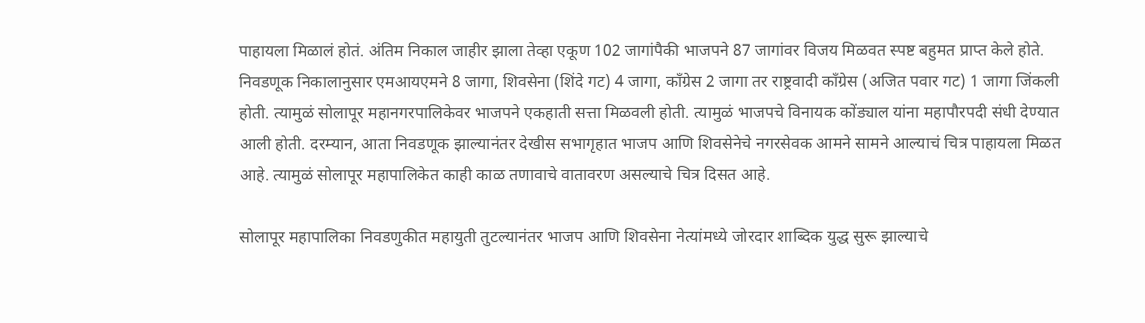पाहायला मिळालं होतं. अंतिम निकाल जाहीर झाला तेव्हा एकूण 102 जागांपैकी भाजपने 87 जागांवर विजय मिळवत स्पष्ट बहुमत प्राप्त केले होते. निवडणूक निकालानुसार एमआयएमने 8 जागा, शिवसेना (शिंदे गट) 4 जागा, काँग्रेस 2 जागा तर राष्ट्रवादी काँग्रेस (अजित पवार गट) 1 जागा जिंकली होती. त्यामुळं सोलापूर महानगरपालिकेवर भाजपने एकहाती सत्ता मिळवली होती. त्यामुळं भाजपचे विनायक कोंड्याल यांना महापौरपदी संधी देण्यात आली होती. दरम्यान, आता निवडणूक झाल्यानंतर देखीस सभागृहात भाजप आणि शिवसेनेचे नगरसेवक आमने सामने आल्याचं चित्र पाहायला मिळत आहे. त्यामुळं सोलापूर महापालिकेत काही काळ तणावाचे वातावरण असल्याचे चित्र दिसत आहे.

सोलापूर महापालिका निवडणुकीत महायुती तुटल्यानंतर भाजप आणि शिवसेना नेत्यांमध्ये जोरदार शाब्दिक युद्ध सुरू झाल्याचे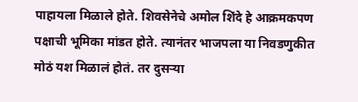पाहायला मिळाले होते. शिवसेनेचे अमोल शिंदे हे आक्रमकपण पक्षाची भूमिका मांडत होते. त्यानंतर भाजपला या निवडणुकीत मोठं यश मिळालं होतं. तर दुसऱ्या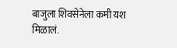बाजुला शिवसेनेला कमी यश मिळालं.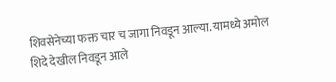शिवसेनेच्या फक्त चार च जागा निवडून आल्या. यामध्ये अमोल शिदे देखील निवडून आले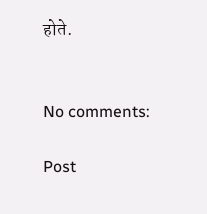होते.


No comments:

Post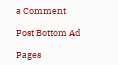a Comment

Post Bottom Ad

Pages